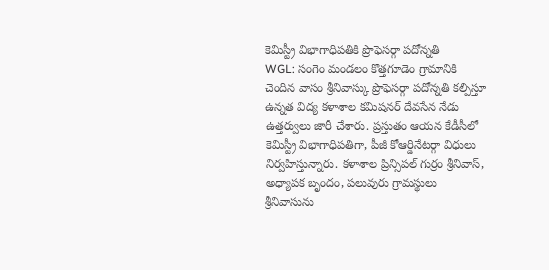కెమిస్ట్రీ విభాగాధిపతికి ప్రొఫెసర్గా పదోన్నతి
WGL: సంగెం మండలం కొత్తగూడెం గ్రామానికి చెందిన వాసం శ్రీనివాస్కు ప్రొఫెసర్గా పదోన్నతి కల్పిస్తూ ఉన్నత విద్య కళాశాల కమిషనర్ దేవసేన నేడు ఉత్తర్వులు జారీ చేశారు. ప్రస్తుతం ఆయన కేడీసీలో కెమిస్ట్రీ విభాగాధిపతిగా, పీజీ కోఆర్డినేటర్గా విధులు నిర్వహిస్తున్నారు. కళాశాల ప్రిన్సిపల్ గుర్రం శ్రీనివాస్, అధ్యాపక బృందం, పలువురు గ్రామస్థులు శ్రీనివాసును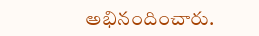అభినందించారు.